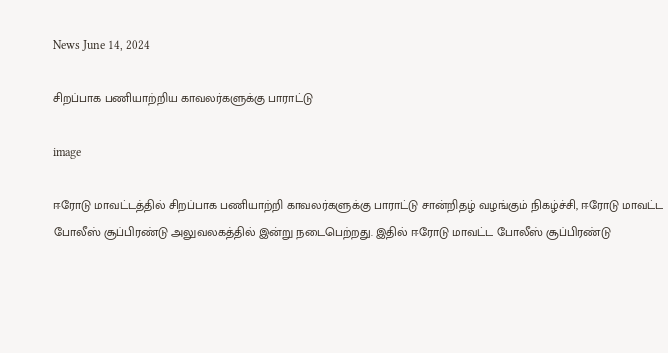News June 14, 2024

சிறப்பாக பணியாற்றிய காவலர்களுக்கு பாராட்டு

image

ஈரோடு மாவட்டத்தில் சிறப்பாக பணியாற்றி காவலர்களுக்கு பாராட்டு சான்றிதழ் வழங்கும் நிகழ்ச்சி, ஈரோடு மாவட்ட போலீஸ் சூப்பிரண்டு அலுவலகத்தில் இன்று நடைபெற்றது. இதில் ஈரோடு மாவட்ட போலீஸ் சூப்பிரண்டு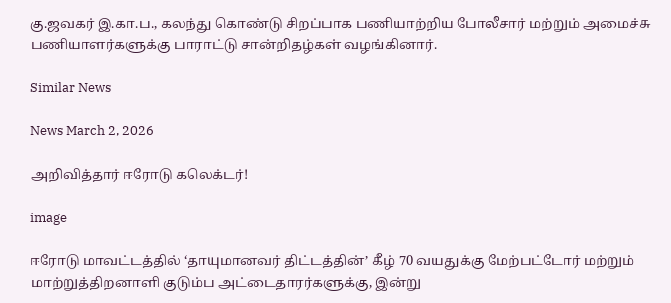கு.ஜவகர் இ.கா.ப., கலந்து கொண்டு சிறப்பாக பணியாற்றிய போலீசார் மற்றும் அமைச்சு பணியாளர்களுக்கு பாராட்டு சான்றிதழ்கள் வழங்கினார்.

Similar News

News March 2, 2026

அறிவித்தார் ஈரோடு கலெக்டர்!

image

ஈரோடு மாவட்டத்தில் ‘தாயுமானவர் திட்டத்தின்’ கீழ் 70 வயதுக்கு மேற்பட்டோர் மற்றும் மாற்றுத்திறனாளி குடும்ப அட்டைதாரர்களுக்கு, இன்று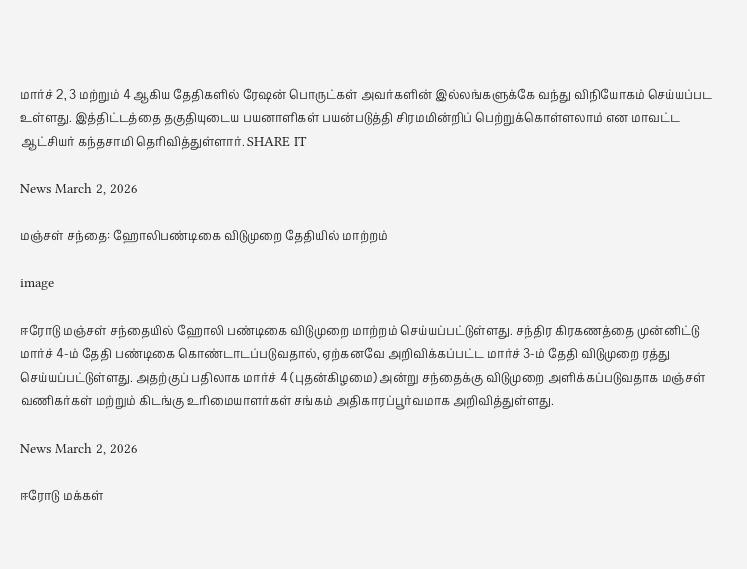மார்ச் 2, 3 மற்றும் 4 ஆகிய தேதிகளில் ரேஷன் பொருட்கள் அவர்களின் இல்லங்களுக்கே வந்து விநியோகம் செய்யப்பட உள்ளது. இத்திட்டத்தை தகுதியுடைய பயனாளிகள் பயன்படுத்தி சிரமமின்றிப் பெற்றுக்கொள்ளலாம் என மாவட்ட ஆட்சியர் கந்தசாமி தெரிவித்துள்ளார். SHARE IT

News March 2, 2026

மஞ்சள் சந்தை: ஹோலிபண்டிகை விடுமுறை தேதியில் மாற்றம்

image

ஈரோடு மஞ்சள் சந்தையில் ஹோலி பண்டிகை விடுமுறை மாற்றம் செய்யப்பட்டுள்ளது. சந்திர கிரகணத்தை முன்னிட்டு மார்ச் 4-ம் தேதி பண்டிகை கொண்டாடப்படுவதால், ஏற்கனவே அறிவிக்கப்பட்ட மார்ச் 3-ம் தேதி விடுமுறை ரத்து செய்யப்பட்டுள்ளது. அதற்குப் பதிலாக மார்ச் 4 (புதன்கிழமை) அன்று சந்தைக்கு விடுமுறை அளிக்கப்படுவதாக மஞ்சள் வணிகர்கள் மற்றும் கிடங்கு உரிமையாளர்கள் சங்கம் அதிகாரப்பூர்வமாக அறிவித்துள்ளது.

News March 2, 2026

ஈரோடு மக்கள்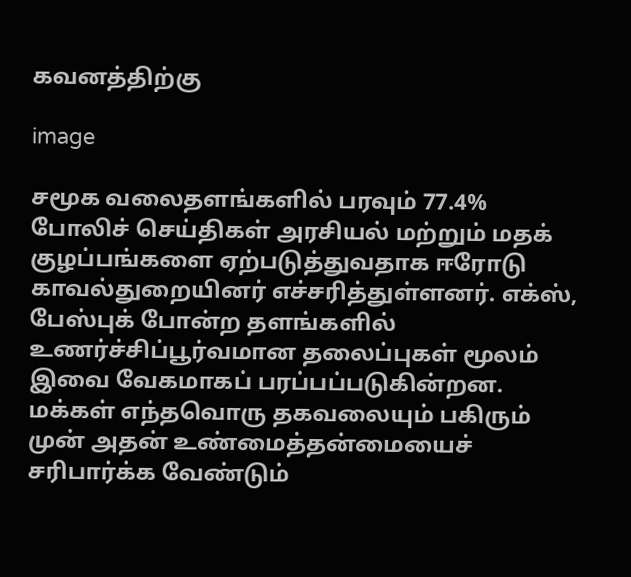கவனத்திற்கு

image

சமூக வலைதளங்களில் பரவும் 77.4% போலிச் செய்திகள் அரசியல் மற்றும் மதக் குழப்பங்களை ஏற்படுத்துவதாக ஈரோடு காவல்துறையினர் எச்சரித்துள்ளனர். எக்ஸ், பேஸ்புக் போன்ற தளங்களில் உணர்ச்சிப்பூர்வமான தலைப்புகள் மூலம் இவை வேகமாகப் பரப்பப்படுகின்றன. மக்கள் எந்தவொரு தகவலையும் பகிரும் முன் அதன் உண்மைத்தன்மையைச் சரிபார்க்க வேண்டும்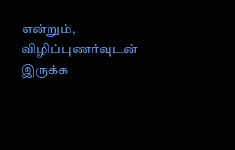என்றும், விழிப்புணர்வுடன் இருக்க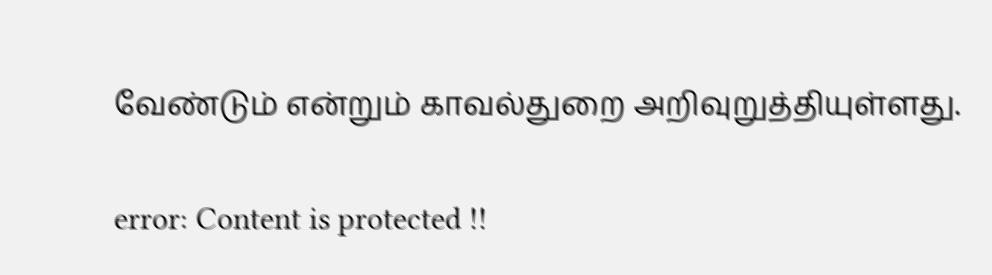வேண்டும் என்றும் காவல்துறை அறிவுறுத்தியுள்ளது.

error: Content is protected !!